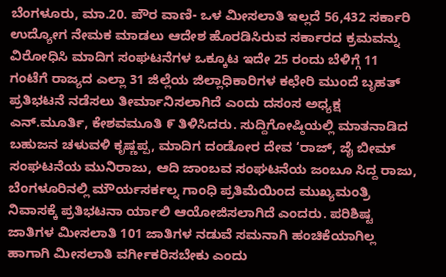ಬೆಂಗಳೂರು, ಮಾ.20. ಪೌರ ವಾಣಿ- ಒಳ ಮೀಸಲಾತಿ ಇಲ್ಲದೆ 56,432 ಸರ್ಕಾರಿ ಉದ್ಯೋಗ ನೇಮಕ ಮಾಡಲು ಆದೇಶ ಹೊರಡಿಸಿರುವ ಸರ್ಕಾರದ ಕ್ರಮವನ್ನು ವಿರೋಧಿಸಿ ಮಾದಿಗ ಸಂಘಟನೆಗಳ ಒಕ್ಕೂಟ ಇದೇ 25 ರಂದು ಬೆಳಿಗ್ಗೆ 11 ಗಂಟೆಗೆ ರಾಜ್ಯದ ಎಲ್ಲಾ 31 ಜಿಲ್ಲೆಯ ಜಿಲ್ಲಾಧಿಕಾರಿಗಳ ಕಛೇರಿ ಮುಂದೆ ಬೃಹತ್ ಪ್ರತಿಭಟನೆ ನಡೆಸಲು ತೀರ್ಮಾನಿಸಲಾಗಿದೆ ಎಂದು ದಸಂಸ ಅಧ್ಯಕ್ಷ ಎನ್.ಮೂರ್ತಿ, ಕೇಶವಮೂತಿ ೯ ತಿಳಿಸಿದರು. ಸುದ್ದಿಗೋಷ್ಠಿಯಲ್ಲಿ ಮಾತನಾಡಿದ ಬಹುಜನ ಚಳುವಳಿ ಕೃಷ್ಣಪ್ಪ, ಮಾದಿಗ ದಂಡೋರ ದೇವ ‘ರಾಜ್, ಜೈ ಬೀಮ್ ಸಂಘಟನೆಯ ಮುನಿರಾಜು, ಆದಿ ಜಾಂಬವ ಸಂಘಟನೆಯ ಜಂಬೂ ಸಿದ್ದ ರಾಜು, ಬೆಂಗಳೂರಿನಲ್ಲಿ ಮೌರ್ಯಸರ್ಕಲ್ನ ಗಾಂಧಿ ಪ್ರತಿಮೆಯಿಂದ ಮುಖ್ಯಮಂತ್ರಿ ನಿವಾಸಕ್ಕೆ ಪ್ರತಿಭಟನಾ ರ್ಯಾಲಿ ಆಯೋಜಿಸಲಾಗಿದೆ ಎಂದರು. ಪರಿಶಿಷ್ಟ ಜಾತಿಗಳ ಮೀಸಲಾತಿ 101 ಜಾತಿಗಳ ನಡುವೆ ಸಮನಾಗಿ ಹಂಚಿಕೆಯಾಗಿಲ್ಲ ಹಾಗಾಗಿ ಮೀಸಲಾತಿ ವರ್ಗೀಕರಿಸಬೇಕು ಎಂದು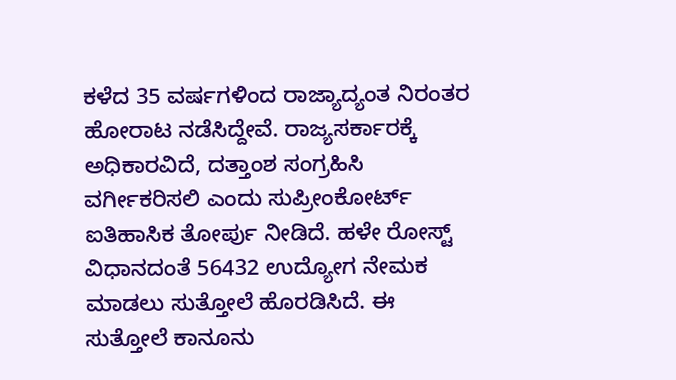ಕಳೆದ 35 ವರ್ಷಗಳಿಂದ ರಾಜ್ಯಾದ್ಯಂತ ನಿರಂತರ ಹೋರಾಟ ನಡೆಸಿದ್ದೇವೆ. ರಾಜ್ಯಸರ್ಕಾರಕ್ಕೆ ಅಧಿಕಾರವಿದೆ, ದತ್ತಾಂಶ ಸಂಗ್ರಹಿಸಿ ವರ್ಗೀಕರಿಸಲಿ ಎಂದು ಸುಪ್ರೀಂಕೋರ್ಟ್ ಐತಿಹಾಸಿಕ ತೋರ್ಪು ನೀಡಿದೆ. ಹಳೇ ರೋಸ್ಟ್ ವಿಧಾನದಂತೆ 56432 ಉದ್ಯೋಗ ನೇಮಕ ಮಾಡಲು ಸುತ್ತೋಲೆ ಹೊರಡಿಸಿದೆ. ಈ ಸುತ್ತೋಲೆ ಕಾನೂನು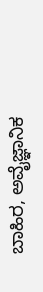ಬಾಹಿರ, ಅವೈಜ್ಞಾನಿಕ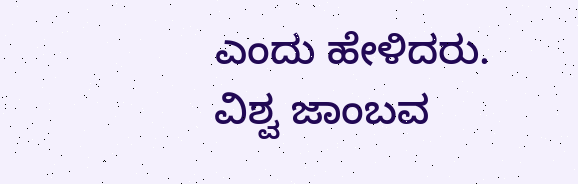ಎಂದು ಹೇಳಿದರು. ವಿಶ್ವ ಜಾಂಬವ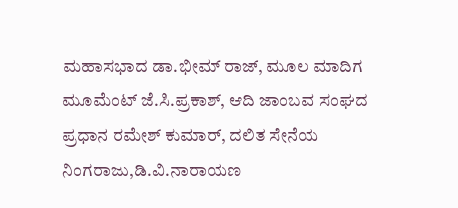ಮಹಾಸಭಾದ ಡಾ.ಭೀಮ್ ರಾಜ್, ಮೂಲ ಮಾದಿಗ ಮೂಮೆಂಟ್ ಜೆ.ಸಿ.ಪ್ರಕಾಶ್, ಆದಿ ಜಾಂಬವ ಸಂಘದ ಪ್ರಧಾನ ರಮೇಶ್ ಕುಮಾರ್, ದಲಿತ ಸೇನೆಯ ನಿಂಗರಾಜು,ಡಿ.ವಿ.ನಾರಾಯಣ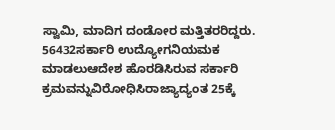ಸ್ವಾಮಿ, ಮಾದಿಗ ದಂಡೋರ ಮತ್ತಿತರರಿದ್ದರು.
56432ಸರ್ಕಾರಿ ಉದ್ಯೋಗನಿಯಮಕ ಮಾಡಲುಆದೇಶ ಹೊರಡಿಸಿರುವ ಸರ್ಕಾರಿ ಕ್ರಮವನ್ನುವಿರೋಧಿಸಿರಾಜ್ಯಾದ್ಯಂತ 25ಕ್ಕೆ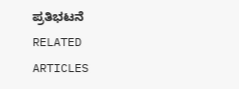ಪ್ರತಿಭಟನೆ
RELATED ARTICLES